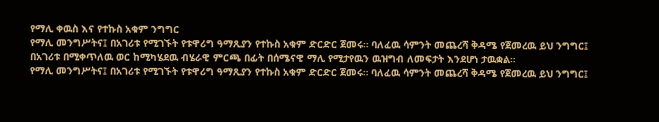የማሊ ቀዉስ እና የተኩስ አቁም ንግግር
የማሊ መንግሥትና፤ በአገሪቱ የሚገኙት የቱዋሪግ ዓማጺያን የተኩስ አቁም ድርድር ጀመሩ። ባለፈዉ ሳምንት መጨረሻ ቅዳሜ የጀመረዉ ይህ ንግግር፤ በአገሪቱ በሚቀጥለዉ ወር ከሚካሄደዉ ብሄራዊ ምርጫ በፊት በሰሜናዊ ማሊ የሚታየዉን ዉዝግብ ለመፍታት እንደሆነ ታዉቋል።
የማሊ መንግሥትና፤ በአገሪቱ የሚገኙት የቱዋሪግ ዓማጺያን የተኩስ አቁም ድርድር ጀመሩ። ባለፈዉ ሳምንት መጨረሻ ቅዳሜ የጀመረዉ ይህ ንግግር፤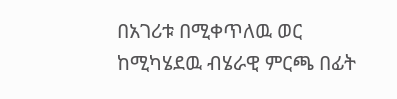በአገሪቱ በሚቀጥለዉ ወር ከሚካሄደዉ ብሄራዊ ምርጫ በፊት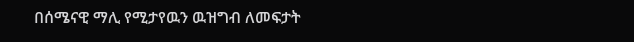በሰሜናዊ ማሊ የሚታየዉን ዉዝግብ ለመፍታት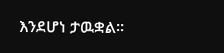እንደሆነ ታዉቋል።